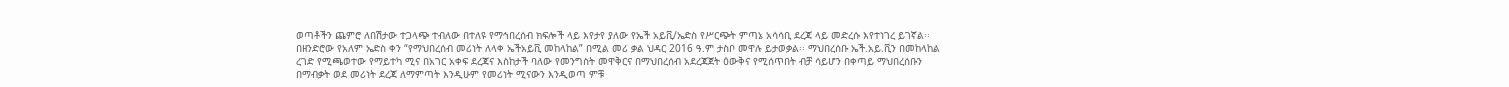ወጣቶችን ጨምሮ ለበሽታው ተጋላጭ ተብለው በተለዩ የማኅበረሰብ ክፍሎች ላይ እየታየ ያለው የኤች አይቪ/ኤድስ የሥርጭት ምጣኔ አሳሳቢ ደረጃ ላይ መድረሱ እየተነገረ ይገኛል፡፡
በዘንድሮው የአለም ኤድስ ቀን “የማህበረሰብ መሪነት ለላቀ ኤችአይቪ መከላከል” በሚል መሪ ቃል ህዳር 2016 ዓ.ም ታስቦ መዋሉ ይታወቃል፡፡ ማህበረሰቡ ኤች.አይ.ቪን በመከላከል ረገድ የሚጫወተው የማይተካ ሚና በአገር አቀፍ ደረጃና እስከታች ባለው የመንግስት መዋቅርና በማህበረሰብ አደረጃጀት ዕውቅና የሚሰጥበት ብቻ ሳይሆን በቀጣይ ማህበረሰቡን በማብቃት ወደ መሪነት ደረጃ ለማምጣት እንዲሁም የመሪነት ሚናውን እንዲወጣ ምቹ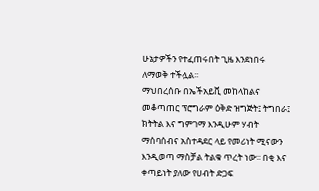ሁኔታዎችን የተፈጠሩበት ጊዜ እንደነበሩ ለማወቅ ተችሏል፡፡
ማህበረሰቡ በኤችአይቪ መከላከልና መቆጣጠር ፕሮግራም ዕቅድ ዝግጅት፤ ትግበራ፤ ክትትል እና ግምገማ እንዲሁም ሃብት ማሰባሰብና አስተዳደር ላይ የመሪነት ሚናውን እንዲወጣ ማስቻል ትልቁ ጥረት ነው፡፡ በቂ እና ቀጣይነት ያለው የሀብት ድጋፍ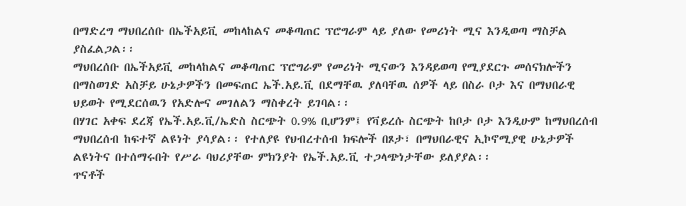በማድረግ ማህበረሰቡ በኤችአይቪ መከላከልና መቆጣጠር ፕሮግራም ላይ ያለው የመሪነት ሚና እንዲወጣ ማስቻል ያስፈልጋል፡፡
ማህበረሰቡ በኤችአይቪ መከላከልና መቆጣጠር ፕሮግራም የመሪነት ሚናውን እንዳይወጣ የሚያደርጉ መሰናክሎችን በማስወገድ አስቻይ ሁኔታዎችን በመፍጠር ኤች.አይ.ቪ በደማቸዉ ያለባቸዉ ሰዎች ላይ በስራ ቦታ እና በማህበራዊ ህይወት የሚደርሰዉን የአድሎና መገለልን ማስቀረት ይገባል፡፡
በሃገር አቀፍ ደረጃ የኤች.አይ.ቪ/ኤድስ ስርጭት 0.9% ቢሆንም፤ የቫይረሱ ስርጭት ከቦታ ቦታ እንዲሁም ከማህበረሰብ ማህበረሰብ ከፍተኛ ልዩነት ያሳያል፡፡ የተለያዩ የህብረተሰብ ክፍሎች በጾታ፣ በማህበራዊና ኢኮኖሚያዊ ሁኔታዎች ልዩነትና በተሰማሩበት የሥራ ባህሪያቸው ምክንያት የኤች.አይ.ቪ ተጋላጭነታቸው ይለያያል፡፡
ጥናቶች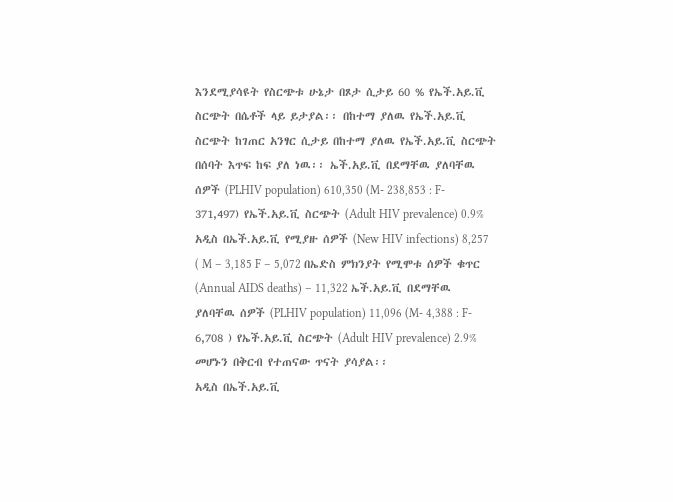እንደሚያሳዩት የስርጭቱ ሁኔታ በጾታ ሲታይ 60 % የኤች.አይ.ቪ ስርጭት በሴቶች ላይ ይታያል፡፡ በከተማ ያለዉ የኤች.አይ.ቪ ስርጭት ከገጠር አንፃር ሲታይ በከተማ ያለዉ የኤች.አይ.ቪ ስርጭት በሰባት እጥፍ ከፍ ያለ ነዉ፡፡ ኤች.አይ.ቪ በደማቸዉ ያለባቸዉ ሰዎች (PLHIV population) 610,350 (M- 238,853 : F- 371,497) የኤች.አይ.ቪ ስርጭት (Adult HIV prevalence) 0.9% አዲስ በኤች.አይ.ቪ የሚያዙ ሰዎች (New HIV infections) 8,257 ( M – 3,185 F – 5,072 በኤድስ ምክንያት የሚሞቱ ሰዎች ቁጥር (Annual AIDS deaths) – 11,322 ኤች.አይ.ቪ በደማቸዉ ያለባቸዉ ሰዎች (PLHIV population) 11,096 (M- 4,388 : F- 6,708 ) የኤች.አይ.ቪ ስርጭት (Adult HIV prevalence) 2.9% መሆኑን በቅርብ የተጠናው ጥናት ያሳያል፡፡
አዲስ በኤች.አይ.ቪ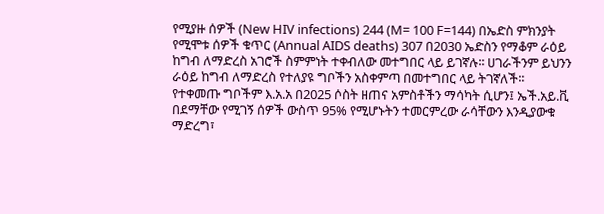የሚያዙ ሰዎች (New HIV infections) 244 (M= 100 F=144) በኤድስ ምክንያት የሚሞቱ ሰዎች ቁጥር (Annual AIDS deaths) 307 በ2030 ኤድስን የማቆም ራዕይ ከግብ ለማድረስ አገሮች ስምምነት ተቀብለው መተግበር ላይ ይገኛሉ፡፡ ሀገራችንም ይህንን ራዕይ ከግብ ለማድረስ የተለያዩ ግቦችን አስቀምጣ በመተግበር ላይ ትገኛለች፡፡ የተቀመጡ ግቦችም እ.አ.አ በ2025 ሶስት ዘጠና አምስቶችን ማሳካት ሲሆን፤ ኤች.አይ.ቪ በደማቸው የሚገኝ ሰዎች ውስጥ 95% የሚሆኑትን ተመርምረው ራሳቸውን እንዲያውቁ ማድረግ፣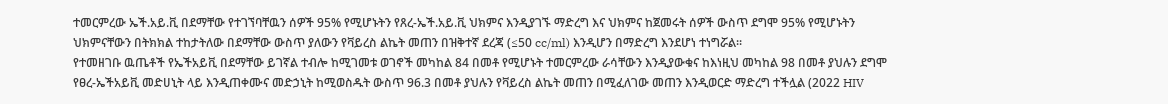ተመርምረው ኤች.አይ.ቪ በደማቸው የተገኘባቸዉን ሰዎች 95% የሚሆኑትን የጸረ-ኤች.አይ.ቪ ህክምና እንዲያገኙ ማድረግ እና ህክምና ከጀመሩት ሰዎች ውስጥ ደግሞ 95% የሚሆኑትን ህክምናቸውን በትክክል ተከታትለው በደማቸው ውስጥ ያለውን የቫይረስ ልኬት መጠን በዝቅተኛ ደረጃ (≤50 cc/ml) እንዲሆን በማድረግ እንደሆነ ተነግሯል፡፡
የተመዘገቡ ዉጤቶች የኤችአይቪ በደማቸው ይገኛል ተብሎ ከሚገመቱ ወገኖች መካከል 84 በመቶ የሚሆኑት ተመርምረው ራሳቸውን እንዲያውቁና ከእነዚህ መካከል 98 በመቶ ያህሉን ደግሞ የፀረ-ኤችአይቪ መድሀኒት ላይ እንዲጠቀሙና መድኃኒት ከሚወስዱት ውስጥ 96.3 በመቶ ያህሉን የቫይረስ ልኬት መጠን በሚፈለገው መጠን እንዲወርድ ማድረግ ተችሏል (2022 HIV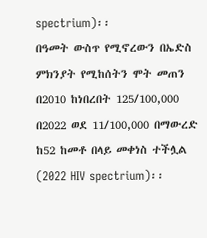spectrium)፡፡
በዓመት ውስጥ የሚኖረውን በኤድስ ምክንያት የሚከሰትን ሞት መጠን በ2010 ከነበረበት 125/100,000 በ2022 ወደ 11/100,000 በማውረድ ከ52 ከመቶ በላይ መቀነስ ተችሏል (2022 HIV spectrium)፡፡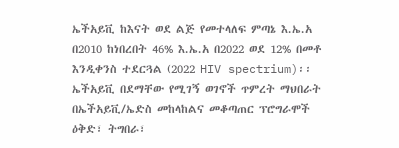ኤችአይቪ ከእናት ወደ ልጅ የመተላለፍ ምጣኔ እ.ኤ.አ በ2010 ከነበረበት 46% እ.ኤ.አ በ2022 ወደ 12% በመቶ እንዲቀንስ ተደርጓል (2022 HIV spectrium)፡፡
ኤችአይቪ በደማቸው የሚገኝ ወገኖች ጥምረት ማህበራት በኤችአይቪ/ኤድስ መከላከልና መቆጣጠር ፕሮግራሞች ዕቅድ፣ ትግበራ፣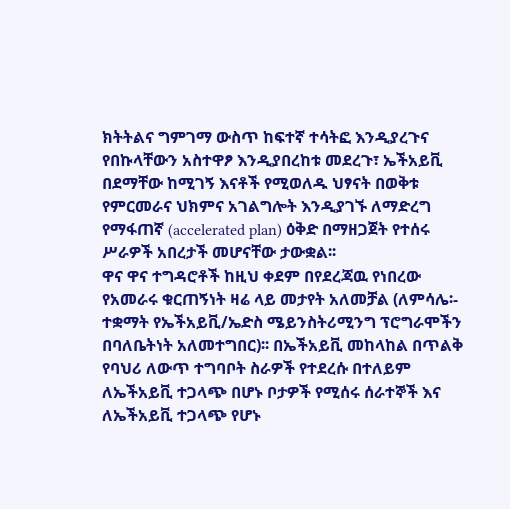ክትትልና ግምገማ ውስጥ ከፍተኛ ተሳትፎ እንዲያረጉና የበኩላቸውን አስተዋፆ እንዲያበረከቱ መደረጉ፣ ኤችአይቪ በደማቸው ከሚገኝ እናቶች የሚወለዱ ህፃናት በወቅቱ የምርመራና ህክምና አገልግሎት እንዲያገኙ ለማድረግ የማፋጠኛ (accelerated plan) ዕቅድ በማዘጋጀት የተሰሩ ሥራዎች አበረታች መሆናቸው ታውቋል፡፡
ዋና ዋና ተግዳሮቶች ከዚህ ቀደም በየደረጃዉ የነበረው የአመራሩ ቁርጠኝነት ዛሬ ላይ መታየት አለመቻል (ለምሳሌ፡- ተቋማት የኤችአይቪ/ኤድስ ሜይንስትሪሚንግ ፕሮግራሞችን በባለቤትነት አለመተግበር)፡፡ በኤችአይቪ መከላከል በጥልቅ የባህሪ ለውጥ ተግባቦት ስራዎች የተደረሱ በተለይም ለኤችአይቪ ተጋላጭ በሆኑ ቦታዎች የሚሰሩ ሰራተኞች እና ለኤችአይቪ ተጋላጭ የሆኑ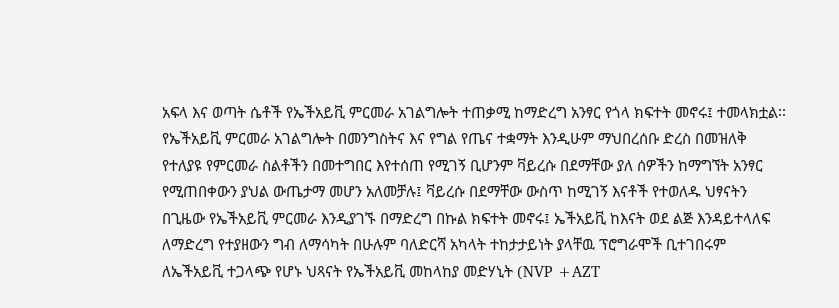አፍላ እና ወጣት ሴቶች የኤችአይቪ ምርመራ አገልግሎት ተጠቃሚ ከማድረግ አንፃር የጎላ ክፍተት መኖሩ፤ ተመላክቷል፡፡
የኤችአይቪ ምርመራ አገልግሎት በመንግስትና እና የግል የጤና ተቋማት እንዲሁም ማህበረሰቡ ድረስ በመዝለቅ የተለያዩ የምርመራ ስልቶችን በመተግበር እየተሰጠ የሚገኝ ቢሆንም ቫይረሱ በደማቸው ያለ ሰዎችን ከማግኘት አንፃር የሚጠበቀውን ያህል ውጤታማ መሆን አለመቻሉ፤ ቫይረሱ በደማቸው ውስጥ ከሚገኝ እናቶች የተወለዱ ህፃናትን በጊዜው የኤችአይቪ ምርመራ እንዲያገኙ በማድረግ በኩል ክፍተት መኖሩ፤ ኤችአይቪ ከእናት ወደ ልጅ እንዳይተላለፍ ለማድረግ የተያዘውን ግብ ለማሳካት በሁሉም ባለድርሻ አካላት ተከታታይነት ያላቸዉ ፕሮግራሞች ቢተገበሩም ለኤችአይቪ ተጋላጭ የሆኑ ህጻናት የኤችአይቪ መከላከያ መድሃኒት (NVP +AZT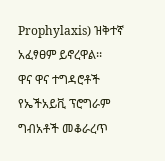Prophylaxis) ዝቅተኛ አፈፃፀም ይኖረዋል፡፡
ዋና ዋና ተግዳሮቶች የኤችአይቪ ፕሮግራም ግብአቶች መቆራረጥ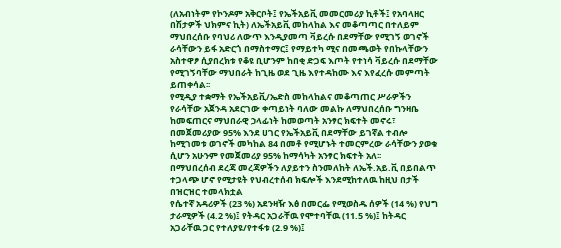(ለአብነትም የኮንዶም አቅርቦት፤ የኤችአይቪ መመርመሪያ ኪቶች፤ የአባላዘር በሽታዎች ህክምና ኪት) ለኤችአይቪ መከላከል እና መቆጣጣር በተለይም ማህበረሰቡ የባህሪ ለውጥ እንዲያመጣ ቫይረሱ በደማቸው የሚገኝ ወገኖች ራሳቸውን ይፋ አድርጎ በማስተማር፤ የማይተካ ሚና በመጫወት የበኩላቸውን አስተዋፆ ሲያበረክቱ የቆዩ ቢሆንም ከበቂ ድጋፍ እጦት የተነሳ ቫይረሱ በደማቸው የሚገኝባቸው ማህበራት ከጊዜ ወደ ጊዜ እየተዳከሙ እና እየፈረሱ መምጣት ይጠቀሳል፡፡
የሚዲያ ተቋማት የኤችአይቪ/ኤድስ መከላከልና መቆጣጠር ሥራዎችን የራሳቸው አጀንዳ አደርገው ቀጣይነት ባለው መልኩ ለማህበረሰቡ ግንዛቤ ከመፍጠርና ማህበራዊ ኃላፊነት ከመወጣት አንፃር ክፍተት መኖሩ፣ በመጀመሪያው 95% እንደ ሀገር የኤችአይቪ በደማቸው ይገኛል ተብሎ ከሚገመቱ ወገኖች መካከል 84 በመቶ የሚሆኑት ተመርምረው ራሳቸውን ያወቁ ሲሆን አሁንም የመጀመሪያ 95% ከማሳካት አንፃር ክፍተት አለ፡፡
በማህበረሰብ ደረጃ መረጃዎችን ለያይተን ስንመለከት ለኤች.አይ.ቪ በይበልጥ ተጋላጭ ሆኖ የሚታዩት የህብረተሰብ ክፍሎች እንደሚከተለዉ ከዚህ በታች በዝርዝር ተመላክቷል
የሴተኛ አዳሪዎች (23 %) አደንዛዥ እፅ በመርፌ የሚወስዱ ሰዎች (14 %) የህግ ታራሚዎች (4.2 %)፤ የትዳር አጋራቸዉ የሞተባቸዉ (11.5 %)፤ ከትዳር አጋራቸዉ ጋር የተለያዩ/የተፋቱ (2.9 %)፤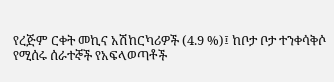የረጅም ርቀት መኪና አሽከርካሪዎች (4.9 %)፤ ከቦታ ቦታ ተንቀሳቅሶ የሚሰሩ ሰራተኞች የአፍላወጣቶች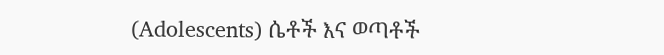(Adolescents) ሴቶች እና ወጣቶች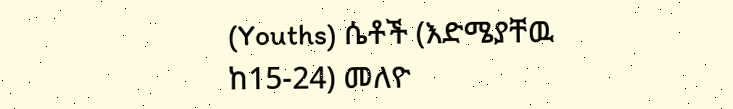(Youths) ሴቶች (እድሜያቸዉ ከ15-24) መለዮ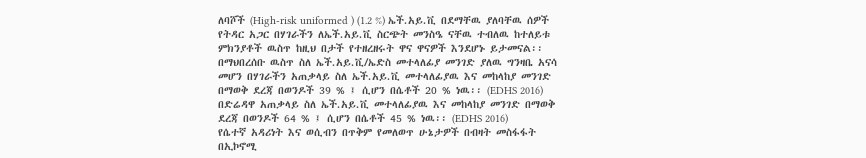ለባሾች (High-risk uniformed ) (1.2 %) ኤች.አይ.ቪ በደማቸዉ ያለባቸዉ ሰዎች የትዳር አጋር በሃገራችን ለኤች.አይ.ቪ ስርጭት መንስዔ ናቸዉ ተብለዉ ከተለይቱ ምክንያቶች ዉስጥ ከዚህ በታች የተዘረዘሩት ዋና ዋናዎች እንደሆኑ ይታመናል፡፡
በማህበረሰቡ ዉስጥ ስለ ኤች.አይ.ቪ/ኤድስ መተላለፊያ መንገድ ያለዉ ግንዛቤ አናሳ መሆን በሃገራችን አጠቃላይ ስለ ኤች.አይ.ቪ መተላለፊያዉ እና መከላከያ መንገድ በማወቅ ደረጃ በወንዶች 39 % ፤ ሲሆን በሴቶች 20 % ነዉ፡፡ (EDHS 2016) በድሬዳዋ አጠቃላይ ስለ ኤች.አይ.ቪ መተላለፊያዉ እና መከላከያ መንገድ በማወቅ ደረጃ በወንዶች 64 % ፤ ሲሆን በሴቶች 45 % ነዉ፡፡ (EDHS 2016)
የሴተኛ አዳሪነት እና ወሲብን በጥቅም የመለወጥ ሁኔታዎች በብዛት መስፋፋት በኢኮኖሚ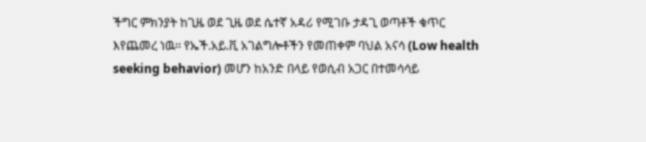ችግር ምክንያት ከጊዜ ወደ ጊዜ ወደ ሴተኛ አዳሪ የሚገቡ ታዳጊ ወጣቶች ቁጥር እየጨመረ ነዉ፡፡ የኤች.አይ.ቪ አገልግሎቶችን የመጠቀም ባህል አናሳ (Low health seeking behavior) መሆን ከአንድ በላይ የወሲብ አጋር በተመሳሳይ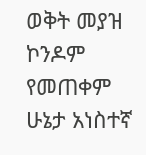ወቅት መያዝ ኮንዶም የመጠቀም ሁኔታ አነስተኛ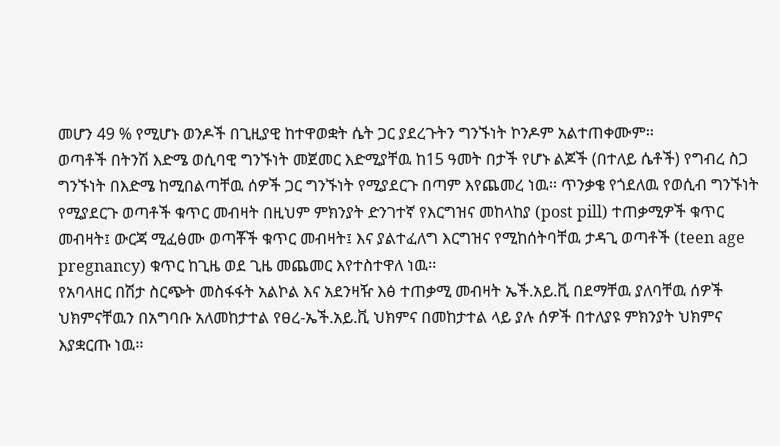መሆን 49 % የሚሆኑ ወንዶች በጊዚያዊ ከተዋወቋት ሴት ጋር ያደረጉትን ግንኙነት ኮንዶም አልተጠቀሙም፡፡
ወጣቶች በትንሽ እድሜ ወሲባዊ ግንኙነት መጀመር እድሚያቸዉ ከ15 ዓመት በታች የሆኑ ልጆች (በተለይ ሴቶች) የግብረ ስጋ ግንኙነት በእድሜ ከሚበልጣቸዉ ሰዎች ጋር ግንኙነት የሚያደርጉ በጣም እየጨመረ ነዉ፡፡ ጥንቃቄ የጎደለዉ የወሲብ ግንኙነት የሚያደርጉ ወጣቶች ቁጥር መብዛት በዚህም ምክንያት ድንገተኛ የእርግዝና መከላከያ (post pill) ተጠቃሚዎች ቁጥር መብዛት፤ ውርጃ ሚፈፅሙ ወጣቾች ቁጥር መብዛት፤ እና ያልተፈለግ እርግዝና የሚከሰትባቸዉ ታዳጊ ወጣቶች (teen age pregnancy) ቁጥር ከጊዜ ወደ ጊዜ መጨመር እየተስተዋለ ነዉ፡፡
የአባላዘር በሽታ ስርጭት መስፋፋት አልኮል እና አደንዛዥ እፅ ተጠቃሚ መብዛት ኤች.አይ.ቪ በደማቸዉ ያለባቸዉ ሰዎች ህክምናቸዉን በአግባቡ አለመከታተል የፀረ-ኤች.አይ.ቪ ህክምና በመከታተል ላይ ያሉ ሰዎች በተለያዩ ምክንያት ህክምና እያቋርጡ ነዉ፡፡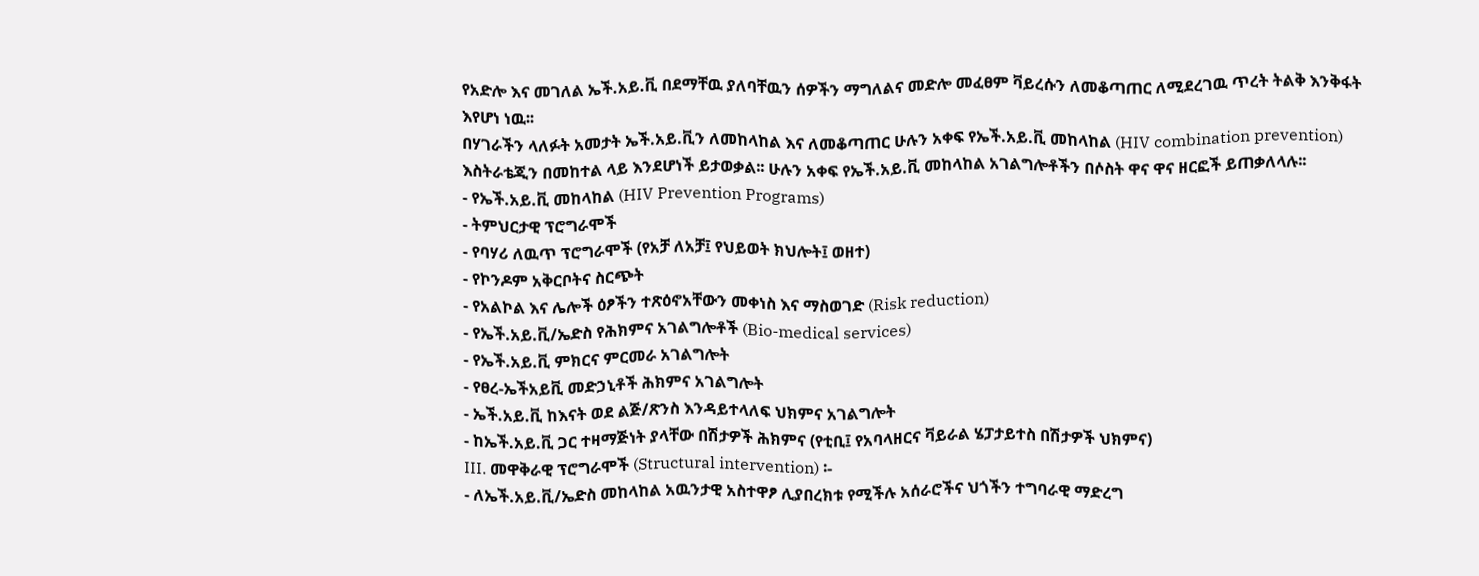የአድሎ እና መገለል ኤች.አይ.ቪ በደማቸዉ ያለባቸዉን ሰዎችን ማግለልና መድሎ መፈፀም ቫይረሱን ለመቆጣጠር ለሚደረገዉ ጥረት ትልቅ እንቅፋት እየሆነ ነዉ፡፡
በሃገራችን ላለፉት አመታት ኤች.አይ.ቪን ለመከላከል እና ለመቆጣጠር ሁሉን አቀፍ የኤች.አይ.ቪ መከላከል (HIV combination prevention) እስትራቴጂን በመከተል ላይ እንደሆነች ይታወቃል፡፡ ሁሉን አቀፍ የኤች.አይ.ቪ መከላከል አገልግሎቶችን በሶስት ዋና ዋና ዘርፎች ይጠቃለላሉ፡፡
- የኤች.አይ.ቪ መከላከል (HIV Prevention Programs)
- ትምህርታዊ ፕሮግራሞች
- የባሃሪ ለዉጥ ፕሮግራሞች (የአቻ ለአቻ፤ የህይወት ክህሎት፤ ወዘተ)
- የኮንዶም አቅርቦትና ስርጭት
- የአልኮል እና ሌሎች ዕፆችን ተጽዕኖአቸውን መቀነስ እና ማስወገድ (Risk reduction)
- የኤች.አይ.ቪ/ኤድስ የሕክምና አገልግሎቶች (Bio-medical services)
- የኤች.አይ.ቪ ምክርና ምርመራ አገልግሎት
- የፀረ-ኤችአይቪ መድኃኒቶች ሕክምና አገልግሎት
- ኤች.አይ.ቪ ከእናት ወደ ልጅ/ጽንስ እንዳይተላለፍ ህክምና አገልግሎት
- ከኤች.አይ.ቪ ጋር ተዛማጅነት ያላቸው በሽታዎች ሕክምና (የቲቢ፤ የአባላዘርና ቫይራል ሄፓታይተስ በሽታዎች ህክምና)
III. መዋቅራዊ ፕሮግራሞች (Structural intervention) ፡-
- ለኤች.አይ.ቪ/ኤድስ መከላከል አዉንታዊ አስተዋፆ ሊያበረክቱ የሚችሉ አሰራሮችና ህጎችን ተግባራዊ ማድረግ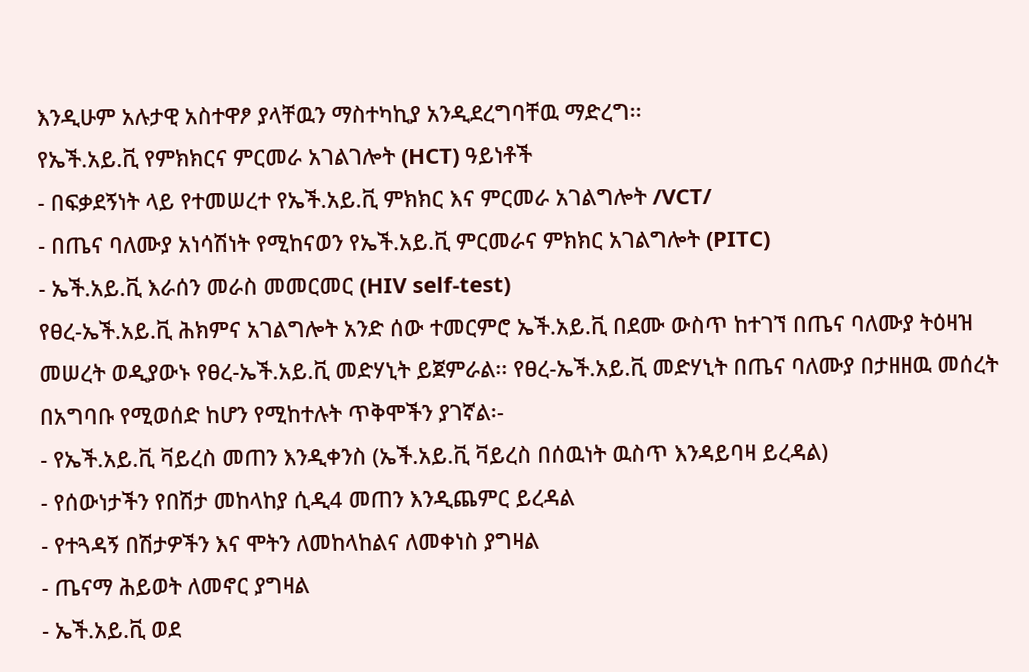እንዲሁም አሉታዊ አስተዋፆ ያላቸዉን ማስተካኪያ አንዲደረግባቸዉ ማድረግ፡፡
የኤች.አይ.ቪ የምክክርና ምርመራ አገልገሎት (HCT) ዓይነቶች
- በፍቃደኝነት ላይ የተመሠረተ የኤች.አይ.ቪ ምክክር እና ምርመራ አገልግሎት /VCT/
- በጤና ባለሙያ አነሳሽነት የሚከናወን የኤች.አይ.ቪ ምርመራና ምክክር አገልግሎት (PITC)
- ኤች.አይ.ቪ እራሰን መራስ መመርመር (HIV self-test)
የፀረ-ኤች.አይ.ቪ ሕክምና አገልግሎት አንድ ሰው ተመርምሮ ኤች.አይ.ቪ በደሙ ውስጥ ከተገኘ በጤና ባለሙያ ትዕዛዝ መሠረት ወዲያውኑ የፀረ-ኤች.አይ.ቪ መድሃኒት ይጀምራል፡፡ የፀረ-ኤች.አይ.ቪ መድሃኒት በጤና ባለሙያ በታዘዘዉ መሰረት በአግባቡ የሚወሰድ ከሆን የሚከተሉት ጥቅሞችን ያገኛል፡-
- የኤች.አይ.ቪ ቫይረስ መጠን እንዲቀንስ (ኤች.አይ.ቪ ቫይረስ በሰዉነት ዉስጥ እንዳይባዛ ይረዳል)
- የሰውነታችን የበሽታ መከላከያ ሲዲ4 መጠን እንዲጨምር ይረዳል
- የተጓዳኝ በሽታዎችን እና ሞትን ለመከላከልና ለመቀነስ ያግዛል
- ጤናማ ሕይወት ለመኖር ያግዛል
- ኤች.አይ.ቪ ወደ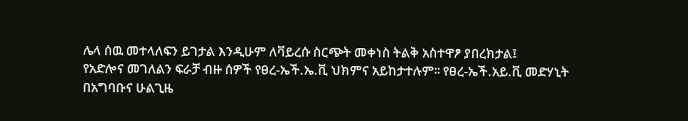ሌላ ሰዉ መተላለፍን ይገታል እንዲሁም ለቫይረሱ ስርጭት መቀነስ ትልቅ አስተዋፆ ያበረክታል፤
የአድሎና መገለልን ፍራቻ ብዙ ሰዎች የፀረ-ኤች.ኤ.ቪ ህክምና አይከታተሉም፡፡ የፀረ-ኤች.አይ.ቪ መድሃኒት በአግባቡና ሁልጊዜ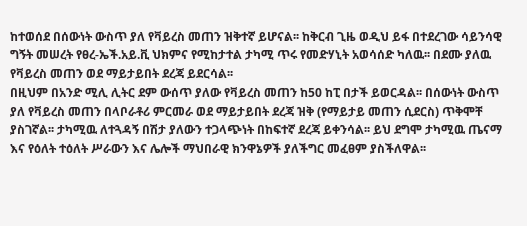ከተወሰደ በሰውነት ውስጥ ያለ የቫይረስ መጠን ዝቅተኛ ይሆናል፡፡ ከቅርብ ጊዜ ወዲህ ይፋ በተደረገው ሳይንሳዊ ግኝት መሠረት የፀረ-ኤች.አይ.ቪ ህክምና የሚከታተል ታካሚ ጥሩ የመድሃኒት አወሳሰድ ካለዉ፡፡ በደሙ ያለዉ የቫይረስ መጠን ወደ ማይታይበት ደረጃ ይደርሳል፡፡
በዚህም በአንድ ሚሊ ሊትር ደም ውሰጥ ያለው የቫይረስ መጠን ከ50 ከፒ በታች ይወርዳል፡፡ በሰውነት ውስጥ ያለ የቫይረስ መጠን በላቦራቶሪ ምርመራ ወደ ማይታይበት ደረጃ ዝቅ (የማይታይ መጠን ሲደርስ) ጥቅሞቸ ያስገኛል፡፡ ታካሚዉ ለተጓዳኝ በሽታ ያለውን ተጋላጭነት በከፍተኛ ደረጃ ይቀንሳል፡፡ ይህ ደግሞ ታካሚዉ ጤናማ እና የዕለት ተዕለት ሥራውን እና ሌሎች ማህበራዊ ክንዋኔዎች ያለችግር መፈፀም ያስችለዋል፡፡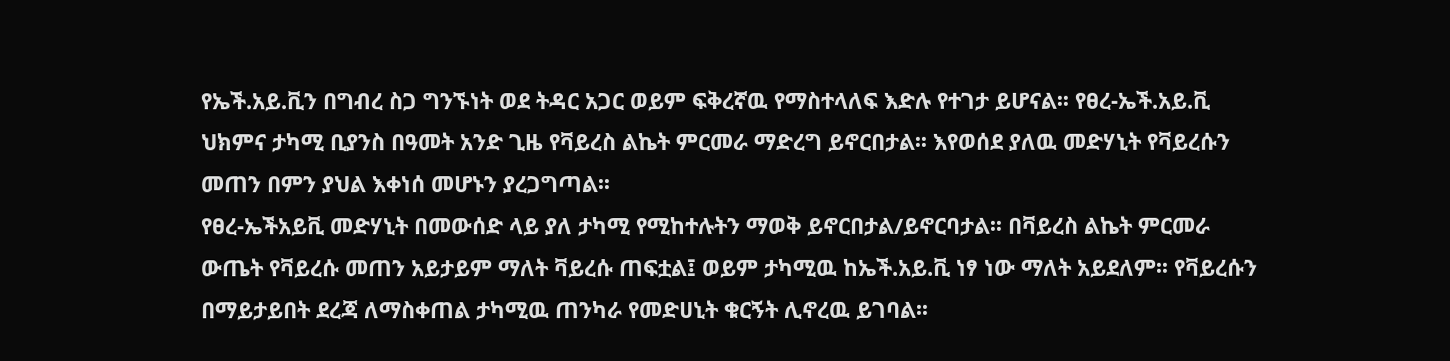የኤች.አይ.ቪን በግብረ ስጋ ግንኙነት ወደ ትዳር አጋር ወይም ፍቅረኛዉ የማስተላለፍ እድሉ የተገታ ይሆናል፡፡ የፀረ-ኤች.አይ.ቪ ህክምና ታካሚ ቢያንስ በዓመት አንድ ጊዜ የቫይረስ ልኬት ምርመራ ማድረግ ይኖርበታል፡፡ እየወሰደ ያለዉ መድሃኒት የቫይረሱን መጠን በምን ያህል እቀነሰ መሆኑን ያረጋግጣል፡፡
የፀረ-ኤችአይቪ መድሃኒት በመውሰድ ላይ ያለ ታካሚ የሚከተሉትን ማወቅ ይኖርበታል/ይኖርባታል፡፡ በቫይረስ ልኬት ምርመራ ውጤት የቫይረሱ መጠን አይታይም ማለት ቫይረሱ ጠፍቷል፤ ወይም ታካሚዉ ከኤች.አይ.ቪ ነፃ ነው ማለት አይደለም፡፡ የቫይረሱን በማይታይበት ደረጃ ለማስቀጠል ታካሚዉ ጠንካራ የመድሀኒት ቁርኝት ሊኖረዉ ይገባል፡፡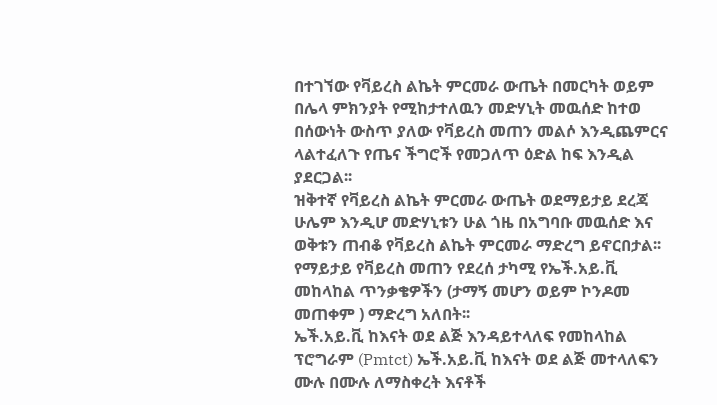በተገኘው የቫይረስ ልኬት ምርመራ ውጤት በመርካት ወይም በሌላ ምክንያት የሚከታተለዉን መድሃኒት መዉሰድ ከተወ በሰውነት ውስጥ ያለው የቫይረስ መጠን መልሶ እንዲጨምርና ላልተፈለጉ የጤና ችግሮች የመጋለጥ ዕድል ከፍ እንዲል ያደርጋል፡፡
ዝቅተኛ የቫይረስ ልኬት ምርመራ ውጤት ወደማይታይ ደረጃ ሁሌም እንዲሆ መድሃኒቱን ሁል ጎዜ በአግባቡ መዉሰድ እና ወቅቱን ጠብቆ የቫይረስ ልኬት ምርመራ ማድረግ ይኖርበታል፡፡ የማይታይ የቫይረስ መጠን የደረሰ ታካሚ የኤች.አይ.ቪ መከላከል ጥንቃቄዎችን (ታማኝ መሆን ወይም ኮንዶመ መጠቀም ) ማድረግ አለበት፡፡
ኤች.አይ.ቪ ከእናት ወደ ልጅ እንዳይተላለፍ የመከላከል ፕሮግራም (Pmtct) ኤች.አይ.ቪ ከእናት ወደ ልጅ መተላለፍን ሙሉ በሙሉ ለማስቀረት እናቶች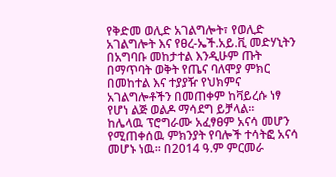የቅድመ ወሊድ አገልግሎት፣ የወሊድ አገልግሎት እና የፀረ-ኤች.አይ.ቪ መድሃኒትን በአግባቡ መከታተል እንዲሁም ጡት በማጥባት ወቅት የጤና ባለሞያ ምክር በመከተል እና ተያያዥ የህክምና አገልግሎቶችን በመጠቀም ከቫይረሱ ነፃ የሆነ ልጅ ወልዶ ማሳደግ ይቻላል፡፡
ከሌላዉ ፕሮግራሙ አፈፃፀም አናሳ መሆን የሚጠቀሰዉ ምክንያት የባሎች ተሳትፎ አናሳ መሆኑ ነዉ፡፡ በ2014 ዓ.ም ምርመራ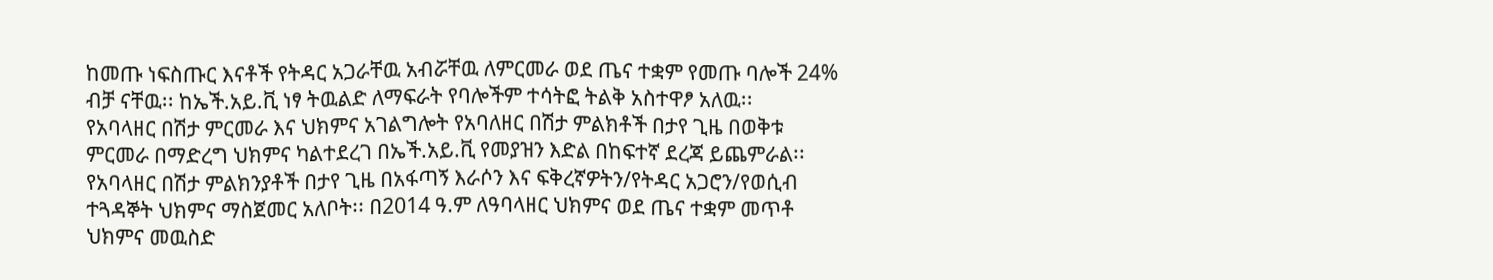ከመጡ ነፍስጡር እናቶች የትዳር አጋራቸዉ አብሯቸዉ ለምርመራ ወደ ጤና ተቋም የመጡ ባሎች 24% ብቻ ናቸዉ፡፡ ከኤች.አይ.ቪ ነፃ ትዉልድ ለማፍራት የባሎችም ተሳትፎ ትልቅ አስተዋፆ አለዉ፡፡
የአባላዘር በሽታ ምርመራ እና ህክምና አገልግሎት የአባለዘር በሽታ ምልክቶች በታየ ጊዜ በወቅቱ ምርመራ በማድረግ ህክምና ካልተደረገ በኤች.አይ.ቪ የመያዝን እድል በከፍተኛ ደረጃ ይጨምራል፡፡ የአባላዘር በሽታ ምልክንያቶች በታየ ጊዜ በአፋጣኝ እራሶን እና ፍቅረኛዎትን/የትዳር አጋሮን/የወሲብ ተጓዳኞት ህክምና ማስጀመር አለቦት፡፡ በ2014 ዓ.ም ለዓባላዘር ህክምና ወደ ጤና ተቋም መጥቶ ህክምና መዉስድ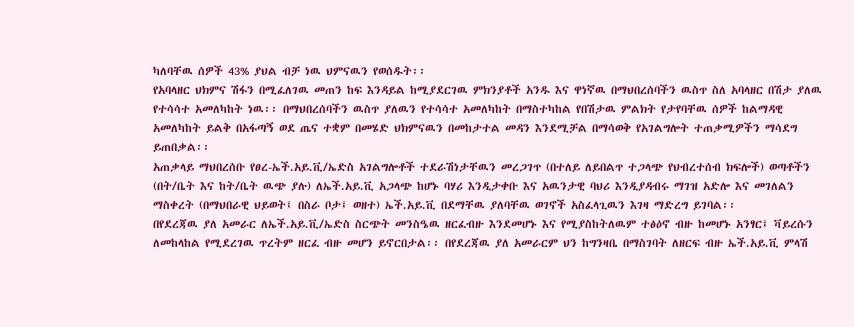ካለባቸዉ ሰዎች 43% ያህል ብቻ ነዉ ህምናዉን የወሰዱት፡፡
የአባላዘር ህክምና ሽፋን በሚፈለገዉ መጠን ከፍ እንዳይል ከሚያደርገዉ ምክንያቶች አንዱ እና ዋነኛዉ በማህበረሰባችን ዉስጥ ስለ አባላዘር በሽታ ያለዉ የተሳሳተ አመለካከት ነዉ፡፡ በማህበረሰባችን ዉስጥ ያለዉን የተሳሳተ አመለካከት በማስተካከል የበሽታዉ ምልክት የታየባቸዉ ሰዎች ከልማዳዊ አመለካከት ይልቅ በአፋጣኝ ወደ ጤና ተቋም በመሄድ ህክምናዉን በመከታተል መዳን እንደሚቻል በማሳወቅ የአገልግሎት ተጠቃሚዎችን ማሳደግ ይጠበቃል፡፡
አጠቃላይ ማህበረሰቡ የፀረ-ኤች.አይ.ቪ/ኤድስ አገልግሎቶች ተደራሽነታቸዉን መረጋገጥ (በተለይ ለይበልጥ ተጋላጭ የህብረተሰብ ክፍሎች) ወጣቶችን (በት/ቤት እና ከት/ቤት ዉጭ ያሉ) ለኤች.አይ.ቪ አጋላጭ ከሆኑ ባሃሪ እንዲታቀቡ እና አዉንታዊ ባህሪ እንዲያዳብሩ ማገዝ አድሎ እና መገለልን ማስቀረት (በማህበራዊ ህይወት፤ በስራ ቦታ፤ ወዘተ) ኤች.አይ.ቪ በደማቸዉ ያለባቸዉ ወገኖች አስፈላጊዉን እገዛ ማድረግ ይገባል፡፡
በየደረጃዉ ያለ አመራር ለኤች.አይ.ቪ/ኤድስ ስርጭት መንስዔዉ ዘርፈብዙ እንደመሆኑ እና የሚያስከትለዉም ተፅዕኖ ብዙ ከመሆኑ አንፃር፤ ቫይረሱን ለመከላከል የሚደረገዉ ጥረትም ዘርፈ ብዙ መሆን ይኖርበታል፡፡ በየደረጃዉ ያለ አመራርም ህን ከግንዛቤ በማስገባት ለዘርፍ ብዙ ኤች.አይ.ቪ ምላሽ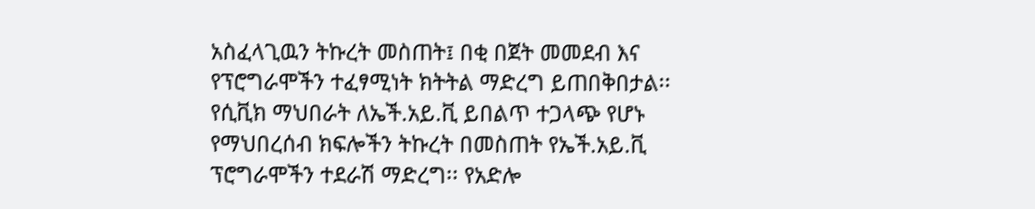አስፈላጊዉን ትኩረት መስጠት፤ በቂ በጀት መመደብ እና የፕሮግራሞችን ተፈፃሚነት ክትትል ማድረግ ይጠበቅበታል፡፡
የሲቪክ ማህበራት ለኤች.አይ.ቪ ይበልጥ ተጋላጭ የሆኑ የማህበረሰብ ክፍሎችን ትኩረት በመስጠት የኤች.አይ.ቪ ፕሮግራሞችን ተደራሽ ማድረግ፡፡ የአድሎ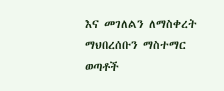እና መገለልን ለማስቀረት ማህበረሰቡን ማስተማር ወጣቶች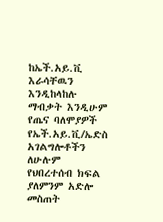ከኤች.አይ.ቪ እራሳቸዉን እንዲከላከሉ ማብቃት እንዲሁም የጤና ባለሞያዎች የኤች.አይ.ቪ/ኤድስ አገልግሎቶችን ለሁሉም የህበረተሰብ ክፍል ያለምንም አድሎ መስጠት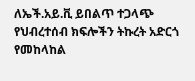ለኤች.አይ.ቪ ይበልጥ ተጋላጭ የህብረተሰብ ክፍሎችን ትኩረት አድርጎ የመከላከል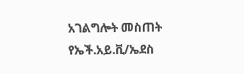አገልግሎት መስጠት የኤች.አይ.ቪ/ኤደስ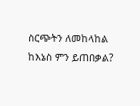ስርጭትን ለመከላከል ከእኔስ ምን ይጠበቃል?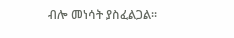ብሎ መነሳት ያስፈልጋል፡፡